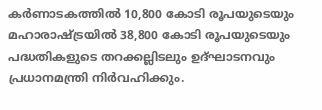കർണാടകത്തിൽ 10,800 കോടി രൂപയുടെയും മഹാരാഷ്ട്രയിൽ 38,800 കോടി രൂപയുടെയും പദ്ധതികളുടെ തറക്കല്ലിടലും ഉദ്ഘാടനവും പ്രധാനമന്ത്രി നിർവഹിക്കും.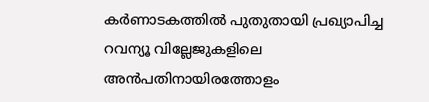കർണാടകത്തിൽ പുതുതായി പ്രഖ്യാപിച്ച റവന്യൂ വില്ലേജുകളിലെ അൻപതിനായിരത്തോളം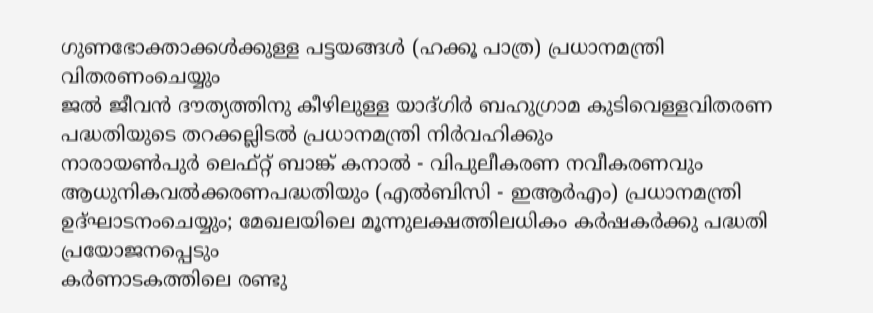ഗുണഭോക്താക്കൾക്കുള്ള പട്ടയങ്ങൾ (ഹക്കൂ പാത്ര) പ്രധാനമന്ത്രി വിതരണംചെയ്യും
ജൽ ജീവൻ ദൗത്യത്തിനു കീഴിലുള്ള യാദ്ഗിർ ബഹുഗ്രാമ കുടിവെള്ളവിതരണ പദ്ധതിയുടെ തറക്കല്ലിടൽ പ്രധാനമന്ത്രി നിർവഹിക്കും
നാരായൺപുർ ലെഫ്റ്റ് ബാങ്ക് കനാൽ - വിപുലീകരണ നവീകരണവും ആധുനികവൽക്കരണപദ്ധതിയും (എൽബിസി - ഇആർഎം) പ്രധാനമന്ത്രി ഉദ്ഘാടനംചെയ്യും; മേഖലയിലെ മൂന്നുലക്ഷത്തിലധികം കർഷകർക്കു പദ്ധതി പ്രയോജനപ്പെടും
കർണാടകത്തിലെ രണ്ടു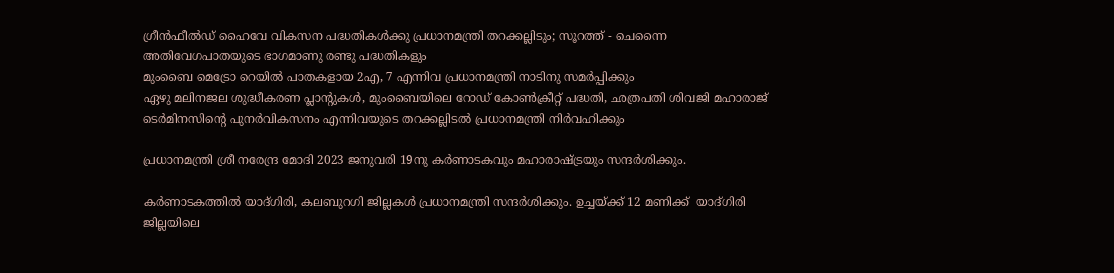ഗ്രീൻഫീൽഡ് ഹൈവേ വികസന പദ്ധതികൾക്കു പ്രധാനമന്ത്രി തറക്കല്ലിടും; സൂറത്ത് - ചെന്നൈ അത‌ിവേഗപാതയുടെ ഭാഗമാണു രണ്ടു പദ്ധതികളും
മുംബൈ മെട്രോ റെയിൽ പാതകളായ 2എ, 7 എന്നിവ പ്രധാനമന്ത്രി നാടിനു സമർപ്പിക്കും
ഏഴു മലിനജല ശുദ്ധീകരണ പ്ലാന്റുകൾ, മുംബൈയിലെ റോഡ് കോൺക്രീറ്റ് പദ്ധതി, ഛത്രപതി ശിവജി മഹാരാജ് ടെർമിനസിന്റെ പുനർവികസനം എന്നിവയുടെ തറക്കല്ലിടൽ പ്രധാനമന്ത്രി നിർവഹിക്കും

പ്രധാനമന്ത്രി ശ്രീ നരേന്ദ്ര മോദി 2023 ജനുവരി 19നു കർണാടകവും മഹാരാഷ്ട്രയും സന്ദർശിക്കും.

കർണാടകത്തിൽ യാദ്ഗിരി, കലബുറഗി ജില്ലകൾ പ്രധാനമന്ത്രി സന്ദർശിക്കും. ഉച്ചയ്ക്ക് 12 മണിക്ക്  യാദ്ഗിരി ജില്ലയിലെ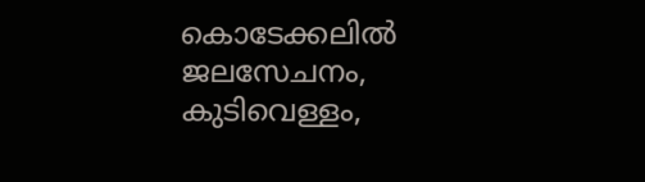കൊടേക്കലിൽ ജലസേചനം, കുടിവെള്ളം,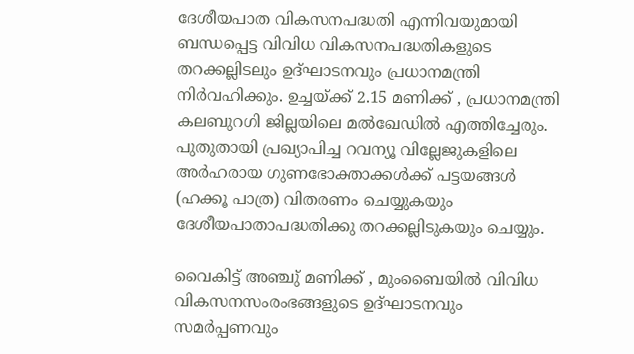ദേശീയപാത വികസനപദ്ധതി എന്നിവയുമായി ബന്ധപ്പെട്ട വിവിധ വികസനപദ്ധതികളുടെ തറക്കല്ലിടലും ഉദ്ഘാടനവും പ്രധാനമന്ത്രി നിർവഹിക്കും. ഉച്ചയ്ക്ക് 2.15 മണിക്ക് , പ്രധാനമന്ത്രി കലബുറഗി ജില്ലയിലെ മൽഖേഡിൽ എത്തിച്ചേരും. പുതുതായി പ്രഖ്യാപിച്ച റവന്യൂ വില്ലേജുകളിലെ അർഹരായ ഗുണഭോക്താക്കൾക്ക് പട്ടയങ്ങൾ (ഹക്കൂ പാത്ര) വിതരണം ചെയ്യുകയും ദേശീയപാതാപദ്ധതിക്കു തറക്കല്ലിടുകയും ചെയ്യും.

വൈകിട്ട് അഞ്ചു് മണിക്ക് , മുംബൈയിൽ വിവിധ വികസനസംരംഭങ്ങളുടെ ഉദ്ഘാടനവും സമർപ്പണവും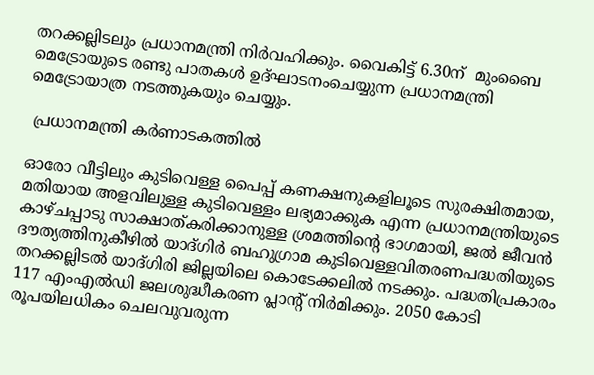തറക്കല്ലിടലും പ്രധാനമന്ത്രി നിർവഹിക്കും. വൈകിട്ട് 6.30ന്  മുംബൈ മെട്രോയുടെ രണ്ടു പാതകൾ ഉദ്ഘാടനംചെയ്യുന്ന പ്രധാനമന്ത്രി മെട്രോയാത്ര നടത്തുകയും ചെയ്യും.

 പ്രധാനമന്ത്രി കർണാടകത്തിൽ

ഓരോ വീട്ടിലും കുടിവെള്ള പൈപ്പ് കണക്ഷനുകളിലൂടെ സുരക്ഷിതമായ, മതിയായ അളവിലുള്ള കുടിവെള്ളം ലഭ്യമാക്കുക എന്ന പ്രധാനമന്ത്രിയുടെ കാഴ്ചപ്പാടു സാക്ഷാത്കരിക്കാനുള്ള ശ്രമത്തിന്റെ ഭാഗമായി, ജൽ ജീവൻ ദൗത്യത്തിനുകീഴിൽ യാദ്ഗിർ ബഹുഗ്രാമ കുടിവെള്ളവിതരണപദ്ധതിയുടെ തറക്കല്ലിടൽ യാദ്ഗിരി ജില്ലയിലെ കൊടേക്കലിൽ നടക്കും. പദ്ധതിപ്രകാരം 117 എംഎൽഡി ജലശുദ്ധീകരണ പ്ലാന്റ് നിർമിക്കും. 2050 കോടി രൂപയിലധികം ചെലവുവരുന്ന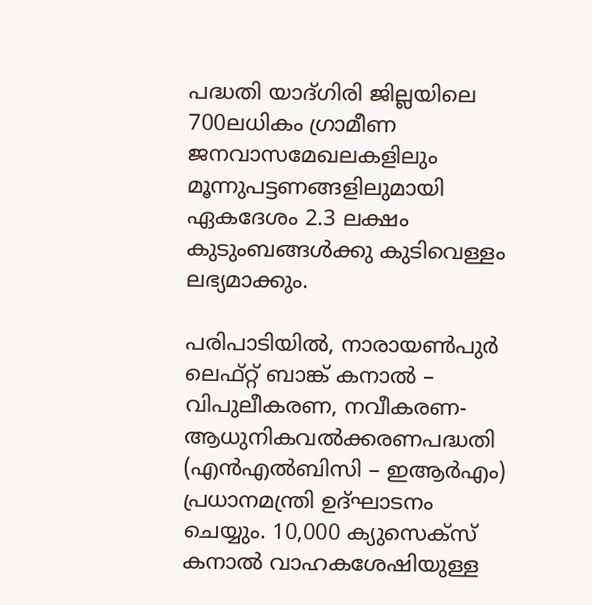പദ്ധതി യാദ്ഗിരി ജില്ലയിലെ 700ലധികം ഗ്രാമീണ ജനവാസമേഖലകളിലും മൂന്നുപട്ടണങ്ങളിലുമായി ഏകദേശം 2.3 ലക്ഷം കുടുംബങ്ങൾക്കു കുടിവെള്ളം ലഭ്യമാക്കും.

പരിപാടിയിൽ, നാരായൺപുർ ലെഫ്റ്റ് ബാങ്ക് കനാൽ – വിപുലീകരണ, നവീകരണ- ആധുനികവൽക്കരണപദ്ധതി (എൻഎൽബിസി – ഇആർഎം) പ്രധാനമന്ത്രി ഉദ്ഘാടനം ചെയ്യും. 10,000 ക്യുസെക്സ് കനാൽ വാഹകശേഷിയുള്ള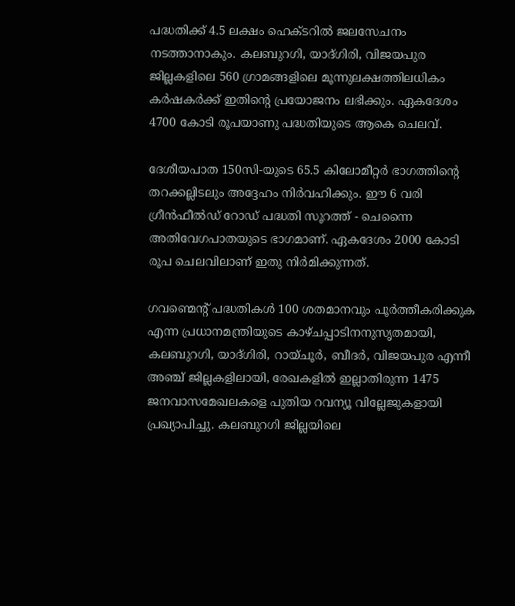പദ്ധതിക്ക് 4.5 ലക്ഷം ഹെക്ടറിൽ ജലസേചനം നടത്താനാകും. കലബുറഗി, യാദ്ഗിരി, വിജയപുര ജില്ലകളിലെ 560 ഗ്രാമങ്ങളിലെ മൂന്നുലക്ഷത്തിലധികം കർഷകർക്ക് ഇതിന്റെ പ്രയോജനം ലഭിക്കും. ഏകദേശം 4700 കോടി രൂപയാണു പദ്ധതിയുടെ ആകെ ചെലവ്.

ദേശീയപാത 150സി-യുടെ 65.5 കിലോമീറ്റർ ഭാഗത്തിന്റെ തറക്കല്ലിടലും അദ്ദേഹം നിർവഹിക്കും. ഈ 6 വരി ഗ്രീൻഫീൽഡ് റോഡ് പദ്ധതി സൂറത്ത് - ചെന്നൈ അതിവേഗപാതയുടെ ഭാഗമാണ്. ഏകദേശം 2000 കോടി രൂപ ചെലവിലാണ് ഇതു നിർമിക്കുന്നത്.

ഗവണ്മെന്റ് പദ്ധതികൾ 100 ശതമാനവും പൂർത്തീകരിക്കുക എന്ന പ്രധാനമന്ത്രിയുടെ കാഴ്ചപ്പാടിനനുസൃതമായി, കലബുറഗി, യാദ്ഗിരി, റായ്ചൂർ, ബീദർ, വിജയപുര എന്നീ അഞ്ച് ജില്ലകളിലായി, രേഖകളിൽ ഇല്ലാതിരുന്ന 1475 ജനവാസമേഖലകളെ പുതിയ റവന്യൂ വില്ലേജുകളായി പ്രഖ്യാപിച്ചു. കലബുറഗി ജില്ലയിലെ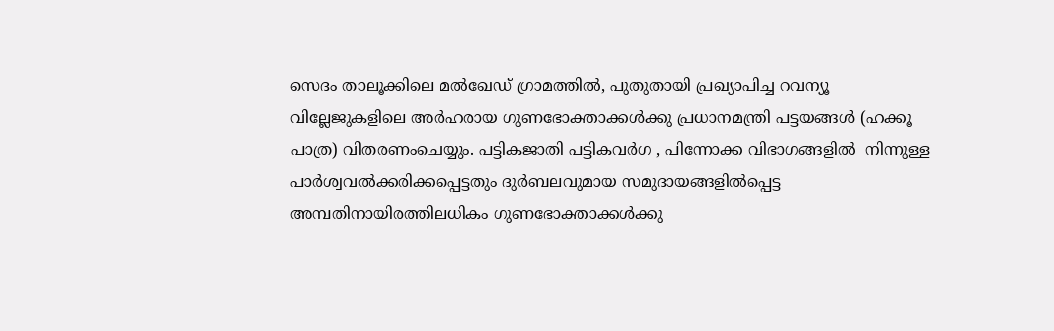സെദം താലൂക്കിലെ മൽഖേഡ് ഗ്രാമത്തിൽ, പുതുതായി പ്രഖ്യാപിച്ച റവന്യൂ വില്ലേജുകളിലെ അർഹരായ ഗുണഭോക്താക്കൾക്കു പ്രധാനമന്ത്രി പട്ടയങ്ങൾ (ഹക്കൂ പാത്ര) വിതരണംചെയ്യും. പട്ടികജാതി പട്ടികവർഗ , പിന്നോക്ക വിഭാഗങ്ങളിൽ  നിന്നുള്ള പാർശ്വവൽക്കരിക്കപ്പെട്ടതും ദുർബലവുമായ സമുദായങ്ങളിൽപ്പെട്ട അമ്പതിനായിരത്തിലധികം ഗുണഭോക്താക്കൾക്കു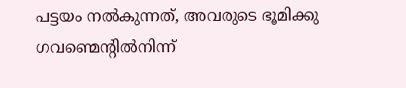പട്ടയം നൽകുന്നത്, അവരുടെ ഭൂമിക്കു ഗവണ്മെന്റി‌ൽനിന്ന്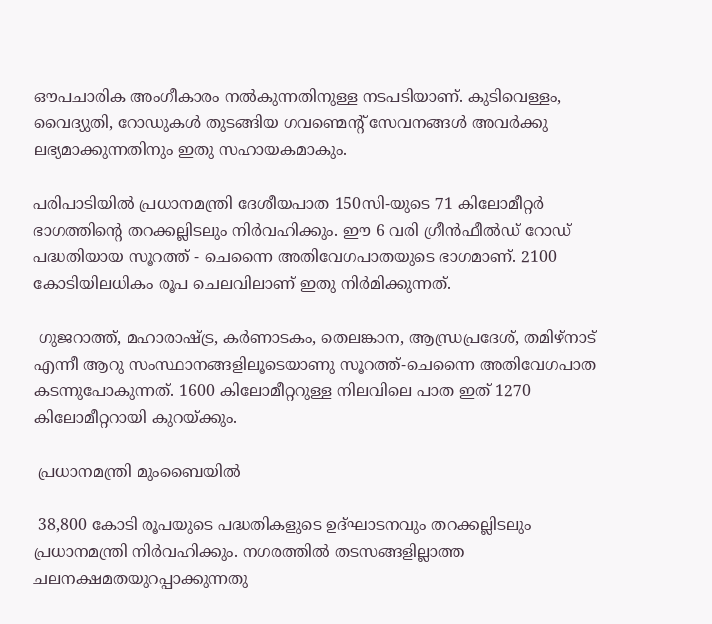ഔപചാരിക അംഗീകാരം നൽകുന്നതിനുള്ള നടപടിയാണ്. കുടിവെള്ളം, വൈദ്യുതി, റോഡുകൾ തുടങ്ങിയ ഗവണ്മെന്റ് സേവനങ്ങൾ അവർക്കു ലഭ്യമാക്കുന്നതിനും ഇതു സഹായകമാകും.

പരിപാടിയിൽ പ്രധാനമന്ത്രി ദേശീയപാത 150സി-യുടെ 71 കിലോമീറ്റർ ഭാഗത്തിന്റെ തറക്കല്ലിടലും നിർവഹിക്കും. ഈ 6 വരി ഗ്രീൻഫീൽഡ് റോഡ് പദ്ധതിയായ സൂറത്ത് - ചെന്നൈ അതിവേഗപാതയുടെ ഭാഗമാണ്. 2100 കോടിയിലധികം രൂപ ചെലവിലാണ് ഇതു നിർമിക്കുന്നത്.

 ഗുജറാത്ത്, മഹാരാഷ്ട്ര, കർണാടകം, തെലങ്കാന, ആന്ധ്രപ്രദേശ്, തമിഴ്‌നാട് എന്നീ ആറു സംസ്ഥാനങ്ങളിലൂടെയാണു സൂറത്ത്-ചെന്നൈ അതിവേഗപാത കടന്നുപോകുന്നത്. 1600 കിലോമീറ്ററുള്ള നിലവിലെ പാത ഇത് 1270 കിലോമീറ്ററായി കുറയ്ക്കും.

 പ്രധാനമന്ത്രി മുംബൈയിൽ

 38,800 കോടി രൂപയുടെ പദ്ധതികളുടെ ഉദ്ഘാടനവും തറക്കല്ലിടലും പ്രധാനമന്ത്രി നിർവഹിക്കും. നഗരത്തിൽ തടസങ്ങളില്ലാത്ത ചലനക്ഷമതയുറപ്പാക്കുന്നതു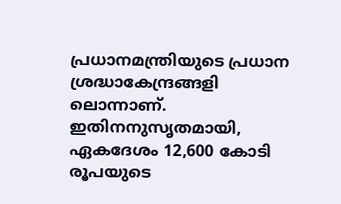പ്രധാനമന്ത്രിയുടെ പ്രധാന ശ്രദ്ധാകേന്ദ്രങ്ങളി ലൊന്നാണ്. ഇതിനനുസൃതമായി, ഏകദേശം 12,600 കോടി രൂപയുടെ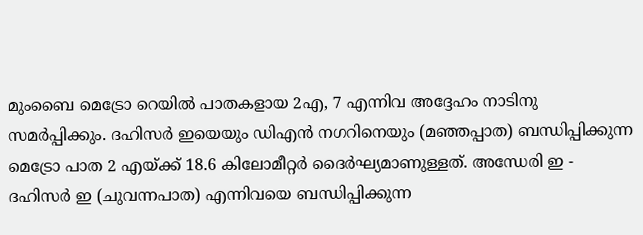മുംബൈ മെട്രോ റെയിൽ പാതകളായ 2എ, 7 എന്നിവ അദ്ദേഹം നാടിനു സമർപ്പിക്കും. ദഹിസർ ഇയെയും ഡിഎൻ നഗറിനെയും (മഞ്ഞപ്പാത) ബന്ധിപ്പിക്കുന്ന മെട്രോ പാത 2 എയ്ക്ക് 18.6 കിലോമീറ്റർ ദൈർഘ്യമാണുള്ളത്. അന്ധേരി ഇ - ദഹിസർ ഇ (ചുവന്നപാത) എന്നിവയെ ബന്ധിപ്പിക്കുന്ന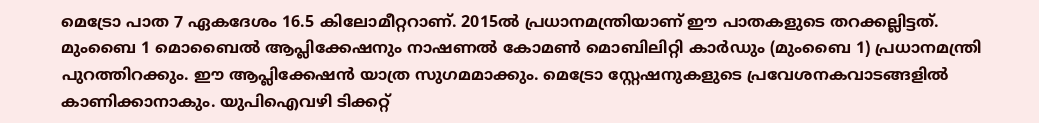മെട്രോ പാത 7 ഏകദേശം 16.5 കിലോമീറ്ററാണ്. 2015ൽ പ്രധാനമന്ത്രിയാണ് ഈ പാതകളുടെ തറക്കല്ലിട്ടത്. മുംബൈ 1 മൊബൈൽ ആപ്ലിക്കേഷനും നാഷണൽ കോമൺ മൊബിലിറ്റി കാർഡും (മുംബൈ 1) പ്രധാനമന്ത്രി പുറത്തിറക്കും. ഈ ആപ്ലിക്കേഷൻ യാത്ര സുഗമമാക്കും. മെട്രോ സ്റ്റേഷനുകളുടെ പ്രവേശനകവാടങ്ങളിൽ കാണിക്കാനാകും. യുപിഐവഴി ടിക്കറ്റ്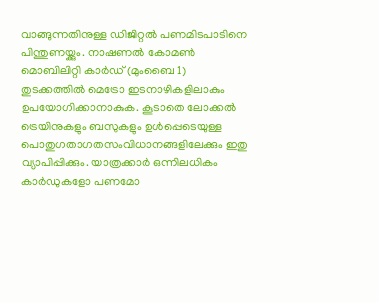വാങ്ങുന്നതിനുള്ള ഡിജിറ്റൽ പണമിടപാടിനെ പിന്തുണയ്ക്കും. നാഷണൽ കോമൺ മൊബിലിറ്റി കാർഡ് (മുംബൈ 1) തുടക്കത്തിൽ മെട്രോ ഇടനാഴികളിലാകും ഉപയോഗിക്കാനാകുക. കൂടാതെ ലോക്കൽ ട്രെയിനുകളും ബസുകളും ഉൾപ്പെടെയുള്ള പൊതുഗതാഗതസംവിധാനങ്ങളിലേക്കും ഇതു വ്യാപിപ്പിക്കും. യാത്രക്കാർ ഒന്നിലധികം കാർഡുകളോ പണമോ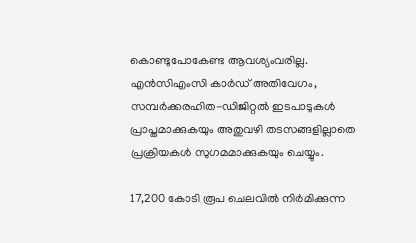കൊണ്ടുപോകേണ്ട ആവശ്യംവരില്ല. എൻ‌സി‌എം‌സി കാർഡ് അതിവേഗം, സമ്പർക്കരഹിത-ഡിജിറ്റൽ ഇടപാടുകൾ‌ പ്രാപ്തമാക്കുകയും അതുവഴി തടസങ്ങളില്ലാതെ പ്രക്രിയകൾ സുഗമമാക്കുകയും ചെയ്യും.

17,200 കോടി രൂപ ചെലവിൽ നിർമിക്കുന്ന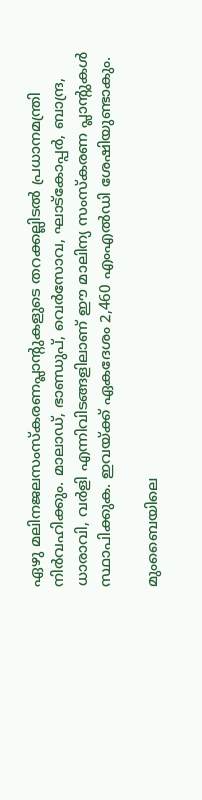ഏഴു മലിനജലസംസ്കരണപ്ലാന്റുകളുടെ തറക്കല്ലിടൽ പ്രധാനമന്ത്രി നിർവഹിക്കും. മാലാഡ്, ഭാണ്ഡുപ്, വെർസോവ, ഘാട്‌കോപ്പർ, ബാന്ദ്ര, ധാരാവി, വർളി എന്നിവിടങ്ങളിലാണ് ഈ മാലിന്യ സംസ്കരണ പ്ലാന്റുകൾ സ്ഥാപിക്കുക. ഇവയ്ക്ക് ഏകദേശം 2,460 എംഎൽഡി ശേഷിയുണ്ടാകും.

മുംബൈയിലെ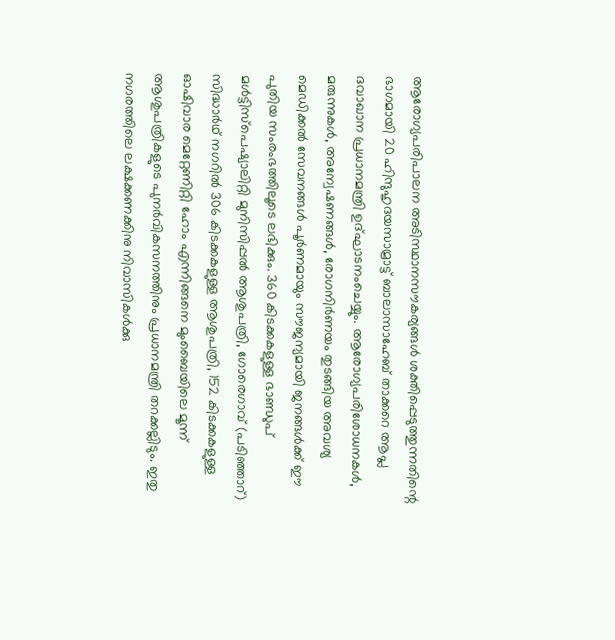ആരോഗ്യപരിപാലന അടിസ്ഥാനസൗകര്യങ്ങൾ ശക്തിപ്പെടുത്തുന്നതിന്റെ ഭാഗമായി 20 ഹിന്ദുഹൃദയസാമ്രാട്ട് ബാലാസാഹേബ് താക്കറെ ആപ്ല ദവാഖാന പ്രധാനമന്ത്രി ഉദ്ഘാടനംചെയ്യും. ആരോഗ്യപരിശോധനകൾ, മരുന്നുകൾ, അന്വേഷണങ്ങൾ, രോഗനിർണയം തുടങ്ങിയ അവശ്യ മെഡിക്കൽ സേവനങ്ങൾ പൂർണമായും സൗജന്യമായി ജനങ്ങൾക്ക് ഈ പുതിയ സംരംഭത്തിലൂടെ ലഭിക്കും. 360 കിടക്കകളുള്ള ഭാണ്ഡുപ് മൾട്ടിസ്പെഷ്യാലിറ്റി മുനിസിപ്പൽ ആശുപത്രി, ഗോരെഗാവ് (പടിഞ്ഞാറ്) സിദ്ധാർഥ് നഗറിൽ 306 കിടക്കകളുള്ള ആശുപത്രി, 152 കിടക്കകളുള്ള ഓഷിവാര മെറ്റേണിറ്റി ഹോം എന്നിങ്ങനെ മുംബൈയിലെ മൂന്ന് ആശുപത്രികളുടെ പുനർവികസനത്തിനും പ്രധാനമന്ത്രി തറക്കല്ലിടും. ഇതു നഗരത്തിലെ ലക്ഷക്കണക്കിനു നിവാസികൾക്കു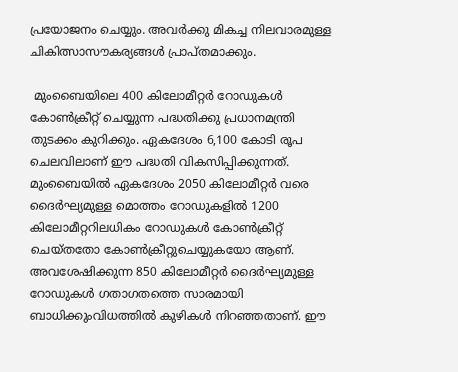പ്രയോജനം ചെയ്യും. അവർക്കു മികച്ച നിലവാരമുള്ള ചികിത്സാസൗകര്യങ്ങൾ പ്രാപ്തമാക്കും.

 മുംബൈയിലെ 400 കിലോമീറ്റർ റോഡുകൾ കോൺക്രീറ്റ് ചെയ്യുന്ന പദ്ധതിക്കു പ്രധാനമന്ത്രി തുടക്കം കുറിക്കും. ഏകദേശം 6,100 കോടി രൂപ ചെലവിലാണ് ഈ പദ്ധതി വികസിപ്പിക്കുന്നത്. മുംബൈയിൽ ഏകദേശം 2050 കിലോമീറ്റർ വരെ ദൈർഘ്യമുള്ള മൊത്തം റോഡുകളിൽ 1200 കിലോമീറ്ററിലധികം റോഡുകൾ കോൺക്രീറ്റ് ചെയ്തതോ കോൺക്രീറ്റുചെയ്യുകയോ ആണ്. അവശേഷിക്കുന്ന 850 കിലോമീറ്റർ ദൈർഘ്യമുള്ള റോഡുകൾ ഗതാഗതത്തെ സാരമായി ബാധിക്കുംവിധത്തി‌ൽ കുഴികൾ നിറഞ്ഞതാണ്. ഈ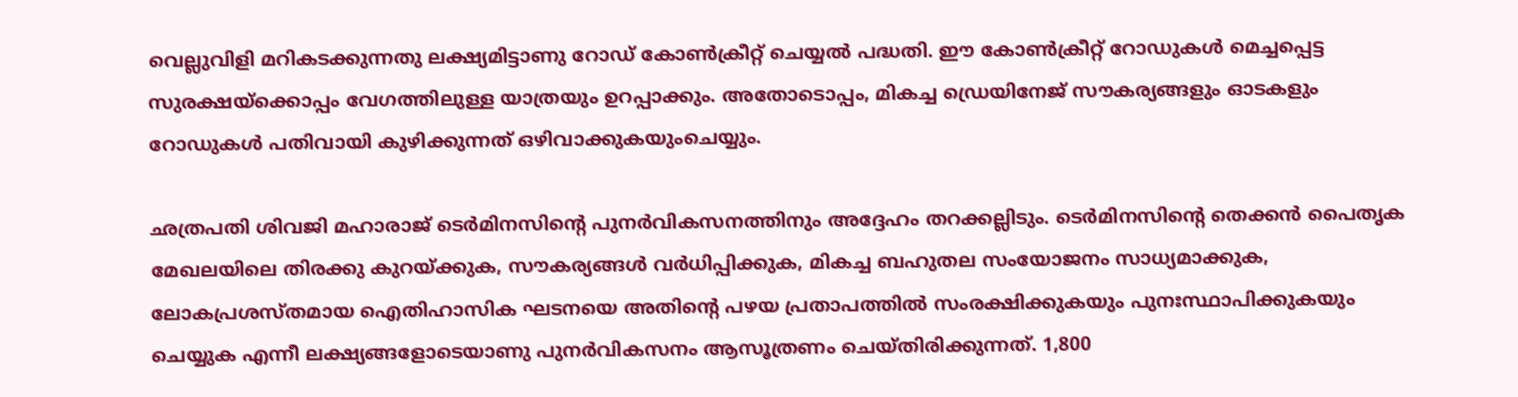വെല്ലുവിളി മറികടക്കുന്നതു ലക്ഷ്യമിട്ടാണു റോഡ് കോൺക്രീറ്റ് ചെയ്യൽ പദ്ധതി. ഈ കോൺക്രീറ്റ് റോഡുകൾ മെച്ചപ്പെട്ട സുരക്ഷയ്ക്കൊപ്പം വേഗത്തിലുള്ള യാത്രയും ഉറപ്പാക്കും. അതോടൊപ്പം, മികച്ച ഡ്രെയിനേജ് സൗകര്യങ്ങളും ‌ഓടകളും റോഡുകൾ പതിവായി കുഴിക്കുന്നത് ഒഴിവാക്കുകയുംചെയ്യും.

ഛത്രപതി ശിവജി മഹാരാജ് ടെർമിനസിന്റെ പുനർവികസനത്തിനും അദ്ദേഹം തറക്കല്ലിടും. ടെർമിനസിന്റെ തെക്കൻ പൈതൃക മേഖലയിലെ തിരക്കു കുറയ്ക്കുക, സൗകര്യങ്ങൾ വർധിപ്പിക്കുക, മികച്ച ബഹുതല സംയോജനം സാധ്യമാക്കുക, ലോകപ്രശസ്തമായ ഐതി‌ഹാസിക ഘടനയെ അതിന്റെ പഴയ പ്രതാപത്തിൽ സംരക്ഷിക്കുകയും പുനഃസ്ഥാപിക്കുകയും ചെയ്യുക എന്ന‌ീ ലക്ഷ്യങ്ങളോടെയാണു പുനർവികസനം ആസൂത്രണം ചെയ്തിരിക്കുന്നത്. 1,800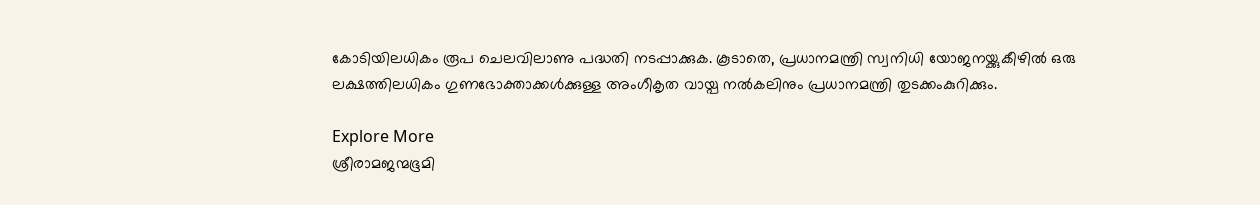കോടിയിലധികം രൂപ ചെലവിലാണു പദ്ധതി നടപ്പാക്കുക. കൂടാതെ, പ്രധാനമന്ത്രി സ്വനിധി യോജനയ്ക്കുകീഴിൽ ഒരു ലക്ഷത്തിലധികം ഗുണഭോക്താക്കൾക്കുള്ള അംഗീകൃത വായ്പ നൽകലിനും പ്രധാനമന്ത്രി തുടക്കംകുറിക്കും.

Explore More
ശ്രീരാമജന്മഭൂമി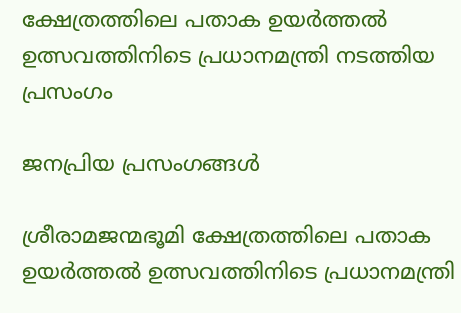ക്ഷേത്രത്തിലെ പതാക ഉയർത്തൽ ഉത്സവത്തിനിടെ പ്രധാനമന്ത്രി നടത്തിയ പ്രസംഗം

ജനപ്രിയ പ്രസംഗങ്ങൾ

ശ്രീരാമജന്മഭൂമി ക്ഷേത്രത്തിലെ പതാക ഉയർത്തൽ ഉത്സവത്തിനിടെ പ്രധാനമന്ത്രി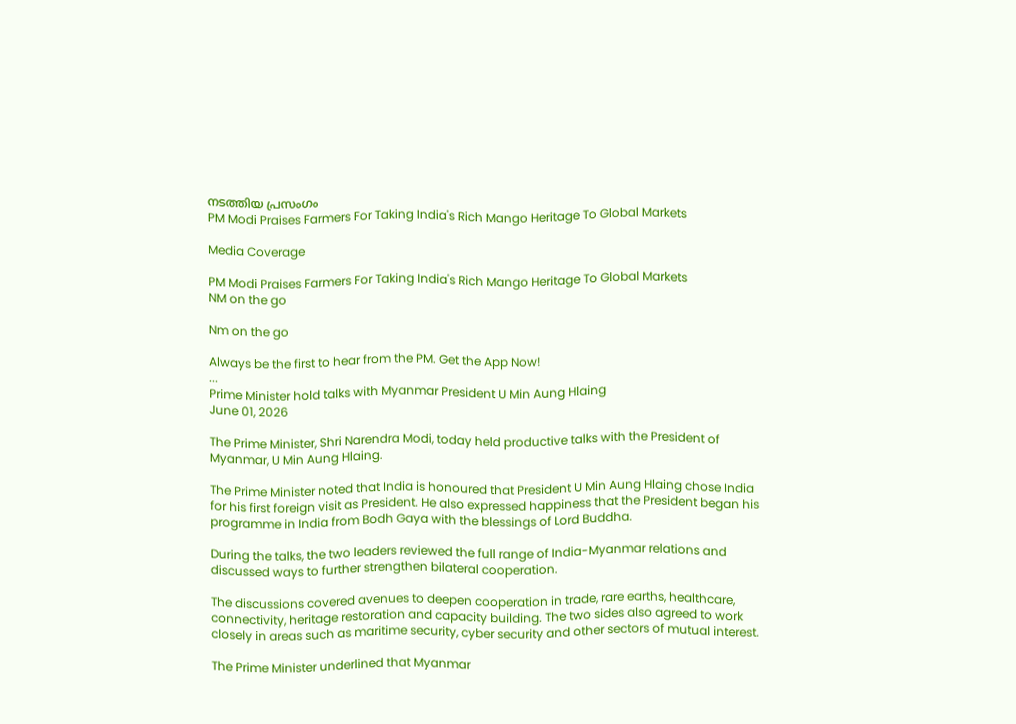നടത്തിയ പ്രസംഗം
PM Modi Praises Farmers For Taking India's Rich Mango Heritage To Global Markets

Media Coverage

PM Modi Praises Farmers For Taking India's Rich Mango Heritage To Global Markets
NM on the go

Nm on the go

Always be the first to hear from the PM. Get the App Now!
...
Prime Minister hold talks with Myanmar President U Min Aung Hlaing
June 01, 2026

The Prime Minister, Shri Narendra Modi, today held productive talks with the President of Myanmar, U Min Aung Hlaing.

The Prime Minister noted that India is honoured that President U Min Aung Hlaing chose India for his first foreign visit as President. He also expressed happiness that the President began his programme in India from Bodh Gaya with the blessings of Lord Buddha.

During the talks, the two leaders reviewed the full range of India-Myanmar relations and discussed ways to further strengthen bilateral cooperation.

The discussions covered avenues to deepen cooperation in trade, rare earths, healthcare, connectivity, heritage restoration and capacity building. The two sides also agreed to work closely in areas such as maritime security, cyber security and other sectors of mutual interest.

The Prime Minister underlined that Myanmar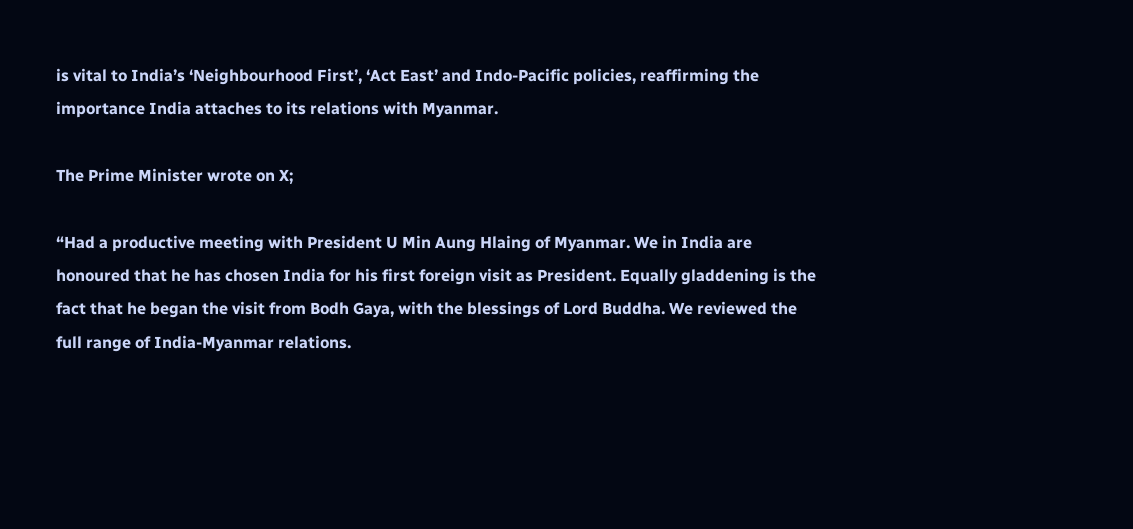is vital to India’s ‘Neighbourhood First’, ‘Act East’ and Indo-Pacific policies, reaffirming the importance India attaches to its relations with Myanmar.

The Prime Minister wrote on X;

“Had a productive meeting with President U Min Aung Hlaing of Myanmar. We in India are honoured that he has chosen India for his first foreign visit as President. Equally gladdening is the fact that he began the visit from Bodh Gaya, with the blessings of Lord Buddha. We reviewed the full range of India-Myanmar relations.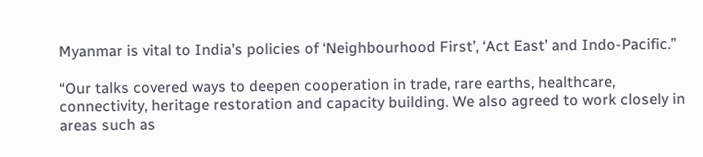Myanmar is vital to India’s policies of ‘Neighbourhood First’, ‘Act East’ and Indo-Pacific.”

“Our talks covered ways to deepen cooperation in trade, rare earths, healthcare, connectivity, heritage restoration and capacity building. We also agreed to work closely in areas such as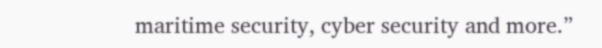maritime security, cyber security and more.”